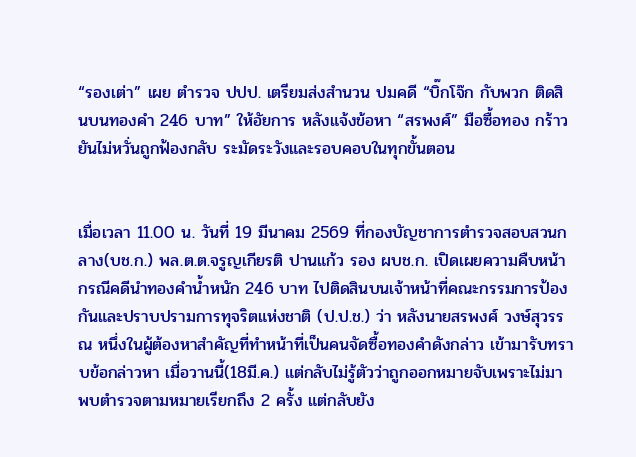“รองเต่า” เผย ตำรวจ ปปป. เตรียมส่งสำนวน ปมคดี “บิ๊กโจ๊ก กับพวก ติดสินบนทองคำ 246 บาท” ให้อัยการ หลังแจ้งข้อหา “สรพงศ์” มือซื้อทอง กร้าวยันไม่หวั่นถูกฟ้องกลับ ระมัดระวังและรอบคอบในทุกขั้นตอน


เมื่อเวลา 11.00 น. วันที่ 19 มีนาคม 2569 ที่กองบัญชาการตำรวจสอบสวนกลาง(บช.ก.) พล.ต.ต.จรูญเกียรติ ปานแก้ว รอง ผบช.ก. เปิดเผยความคืบหน้ากรณีคดีนำทองคำน้ำหนัก 246 บาท ไปติดสินบนเจ้าหน้าที่คณะกรรมการป้องกันและปราบปรามการทุจริตแห่งชาติ (ป.ป.ช.) ว่า หลังนายสรพงศ์ วงษ์สุวรรณ หนึ่งในผู้ต้องหาสำคัญที่ทำหน้าที่เป็นคนจัดซื้อทองคำดังกล่าว เข้ามารับทราบข้อกล่าวหา เมื่อวานนี้(18มี.ค.) แต่กลับไม่รู้ตัวว่าถูกออกหมายจับเพราะไม่มาพบตำรวจตามหมายเรียกถึง 2 ครั้ง แต่กลับยัง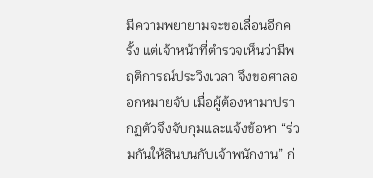มีความพยายามจะขอเลื่อนอีกครั้ง แต่เจ้าหน้าที่ตำรวจเห็นว่ามีพฤติการณ์ประวิงเวลา จึงขอศาลออกหมายจับ เมื่อผู้ต้องหามาปรากฏตัวจึงจับกุมและแจ้งข้อหา “ร่วมกันให้สินบนกับเจ้าพนักงาน” ก่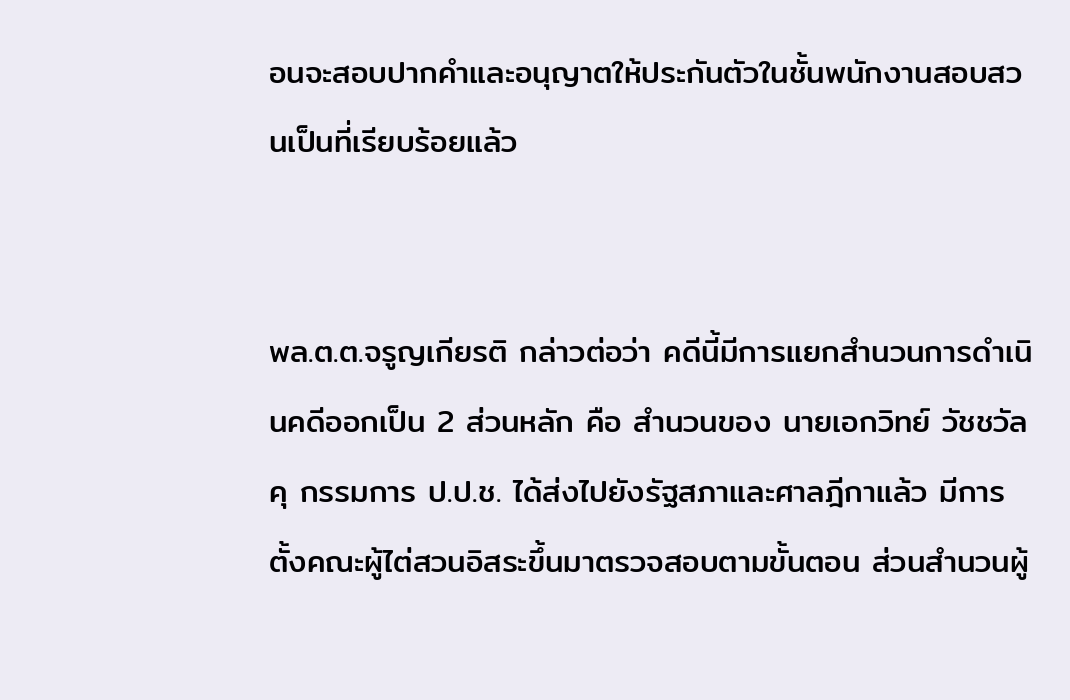อนจะสอบปากคำและอนุญาตให้ประกันตัวในชั้นพนักงานสอบสวนเป็นที่เรียบร้อยแล้ว


พล.ต.ต.จรูญเกียรติ กล่าวต่อว่า คดีนี้มีการแยกสำนวนการดำเนินคดีออกเป็น 2 ส่วนหลัก คือ สำนวนของ นายเอกวิทย์ วัชชวัลคุ กรรมการ ป.ป.ช. ได้ส่งไปยังรัฐสภาและศาลฎีกาแล้ว มีการตั้งคณะผู้ไต่สวนอิสระขึ้นมาตรวจสอบตามขั้นตอน ส่วนสำนวนผู้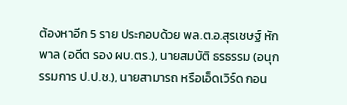ต้องหาอีก 5 ราย ประกอบด้วย พล.ต.อ.สุรเชษฐ์ หักพาล (อดีต รอง ผบ.ตร.), นายสมบัติ ธรธรรม (อนุกรรมการ ป.ป.ช.), นายสามารถ หรือเอ็ดเวิร์ด กอน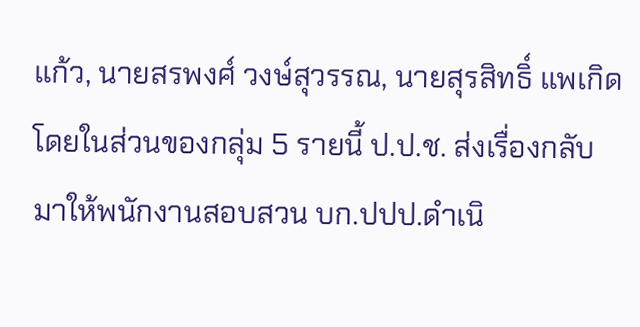แก้ว, นายสรพงศ์ วงษ์สุวรรณ, นายสุรสิทธิ์ แพเกิด โดยในส่วนของกลุ่ม 5 รายนี้ ป.ป.ช. ส่งเรื่องกลับมาให้พนักงานสอบสวน บก.ปปป.ดำเนิ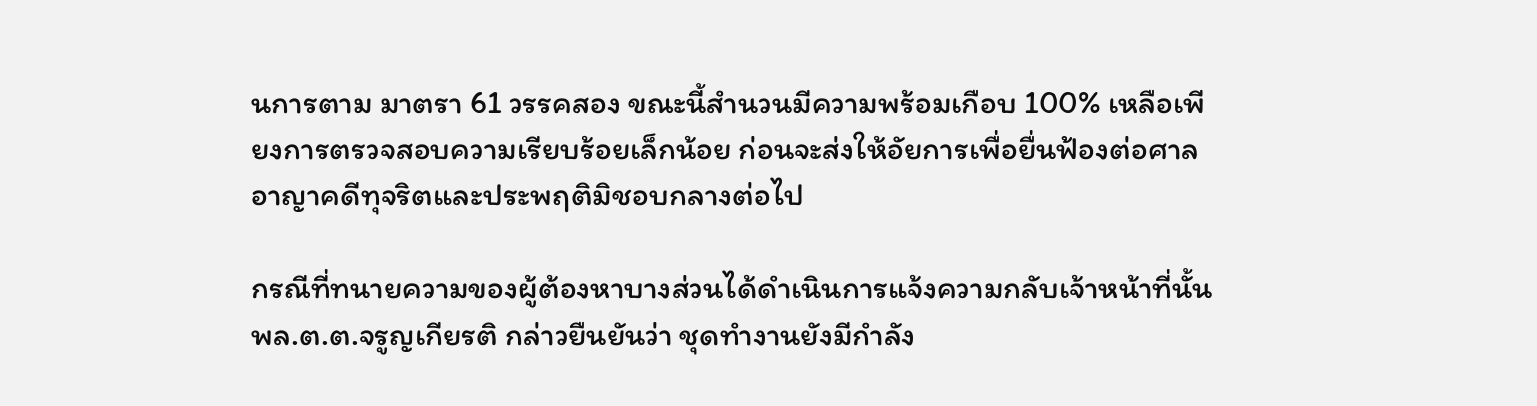นการตาม มาตรา 61 วรรคสอง ขณะนี้สำนวนมีความพร้อมเกือบ 100% เหลือเพียงการตรวจสอบความเรียบร้อยเล็กน้อย ก่อนจะส่งให้อัยการเพื่อยื่นฟ้องต่อศาลอาญาคดีทุจริตและประพฤติมิชอบกลางต่อไป

กรณีที่ทนายความของผู้ต้องหาบางส่วนได้ดำเนินการแจ้งความกลับเจ้าหน้าที่นั้น พล.ต.ต.จรูญเกียรติ กล่าวยืนยันว่า ชุดทำงานยังมีกำลัง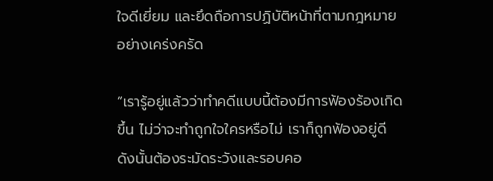ใจดีเยี่ยม และยึดถือการปฏิบัติหน้าที่ตามกฎหมายอย่างเคร่งครัด

“เรารู้อยู่แล้วว่าทำคดีแบบนี้ต้องมีการฟ้องร้องเกิดขึ้น ไม่ว่าจะทำถูกใจใครหรือไม่ เราก็ถูกฟ้องอยู่ดี ดังนั้นต้องระมัดระวังและรอบคอ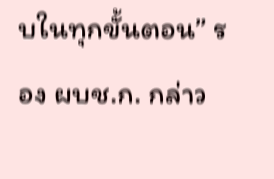บในทุกขั้นตอน” รอง ผบช.ก. กล่าว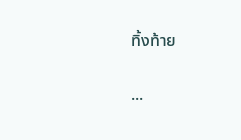ทิ้งท้าย

...